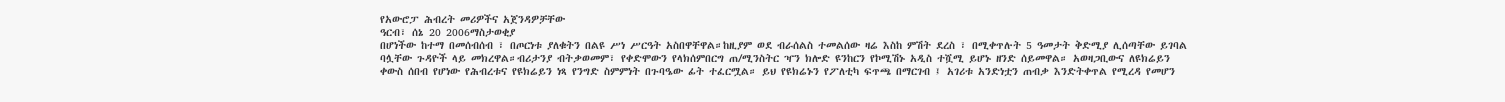የአውሮፓ ሕብረት መሪዎችና አጀንዳዎቻቸው
ዓርብ፣ ሰኔ 20 2006ማስታወቂያ
በሆነችው ከተማ በመሰብሰብ ፣ በጦርነቱ ያለቁትን በልዩ ሥነ ሥርዓት አስበዋቸዋል።ከዚያም ወደ ብራሰልስ ተመልሰው ዛሬ እስከ ምሽት ደረስ ፣ በሚቀጥሉት 5 ዓመታት ቅድሚያ ሊሰጣቸው ይገባል ባሏቸው ጉዳዮች ላይ መክረዋል።ብሪታንያ ብትቃወመም፣ የቀድሞውን የላክሰምበርግ ጠ/ሚንስትር ዣን ክሎድ ዩንከርን የኮሚሽኑ አዲስ ተሿሚ ይሆኑ ዘንድ ሰይመዋል። አወዛጋቢውና ለዩክሬይን ቀውስ ሰበብ የሆነው የሕብረቱና የዩክሬይን ነጻ የንግድ ስምምነት በጉባዔው ፊት ተፈርሟል። ይህ የዩክሬኑን የፖለቲካ ፍጥጫ በማርገብ ፤ አገሪቱ አንድነቷን ጠብቃ እንድትቀጥል የሚረዳ የመሆን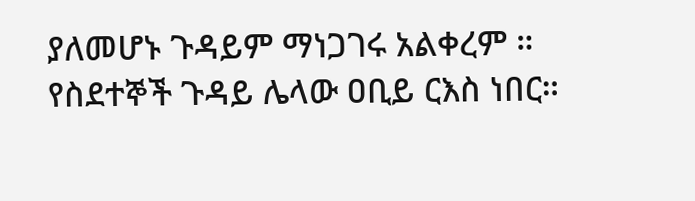ያለመሆኑ ጉዳይም ማነጋገሩ አልቀረም ። የስደተኞች ጉዳይ ሌላው ዐቢይ ርእስ ነበር።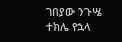ገበያው ንጉሤ
ተክሌ የኋላ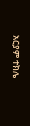አርያም ተክሌ